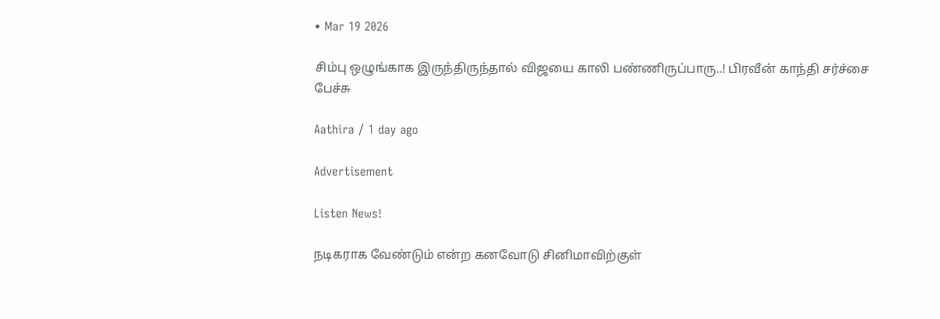• Mar 19 2026

சிம்பு ஒழுங்காக இருந்திருந்தால் விஜயை காலி பண்ணிருப்பாரு..! பிரவீன் காந்தி சர்ச்சை பேச்சு

Aathira / 1 day ago

Advertisement

Listen News!

நடிகராக வேண்டும் என்ற கனவோடு சினிமாவிற்குள்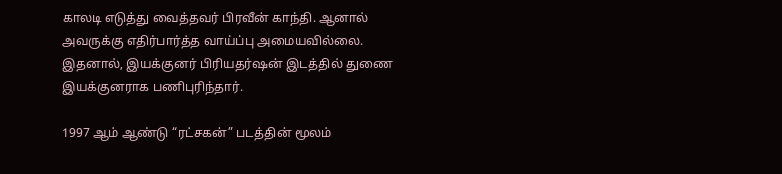காலடி எடுத்து வைத்தவர் பிரவீன் காந்தி. ஆனால் அவருக்கு எதிர்பார்த்த வாய்ப்பு அமையவில்லை. இதனால், இயக்குனர் பிரியதர்ஷன் இடத்தில் துணை இயக்குனராக பணிபுரிந்தார்.

1997 ஆம் ஆண்டு “ரட்சகன்” படத்தின் மூலம்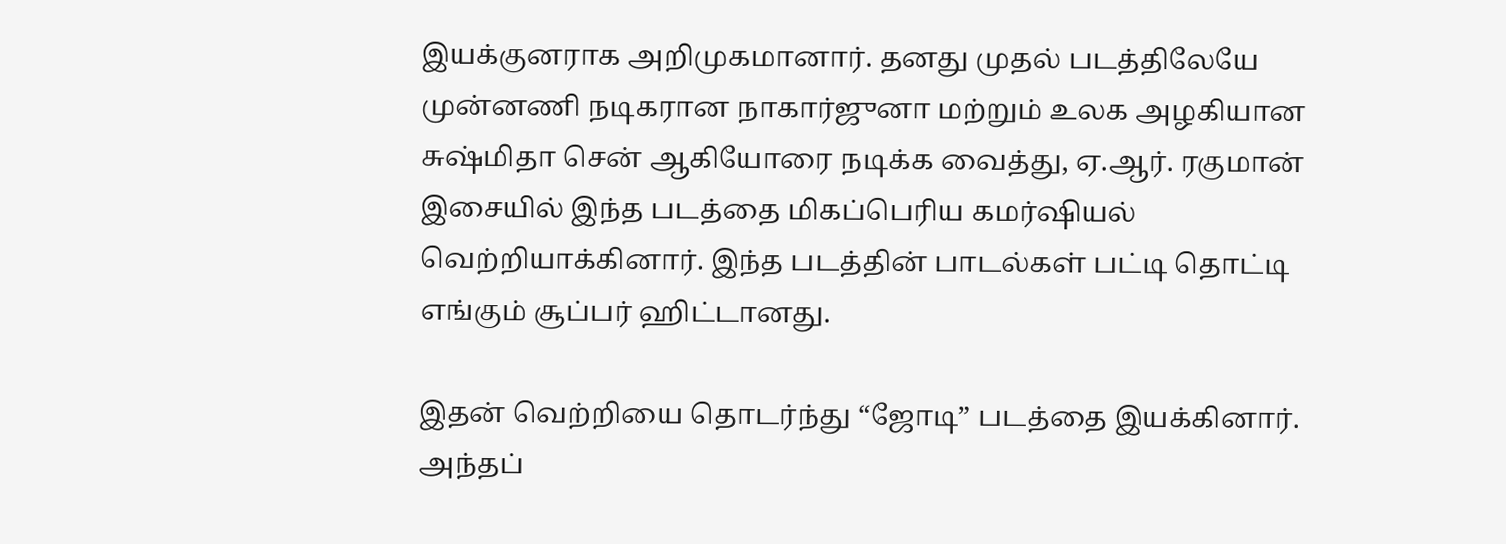இயக்குனராக அறிமுகமானார். தனது முதல் படத்திலேயே முன்னணி நடிகரான நாகார்ஜுனா மற்றும் உலக அழகியான சுஷ்மிதா சென் ஆகியோரை நடிக்க வைத்து, ஏ.ஆர். ரகுமான் இசையில் இந்த படத்தை மிகப்பெரிய கமர்ஷியல் வெற்றியாக்கினார். இந்த படத்தின் பாடல்கள் பட்டி தொட்டி எங்கும் சூப்பர் ஹிட்டானது.

இதன் வெற்றியை தொடர்ந்து “ஜோடி” படத்தை இயக்கினார். அந்தப்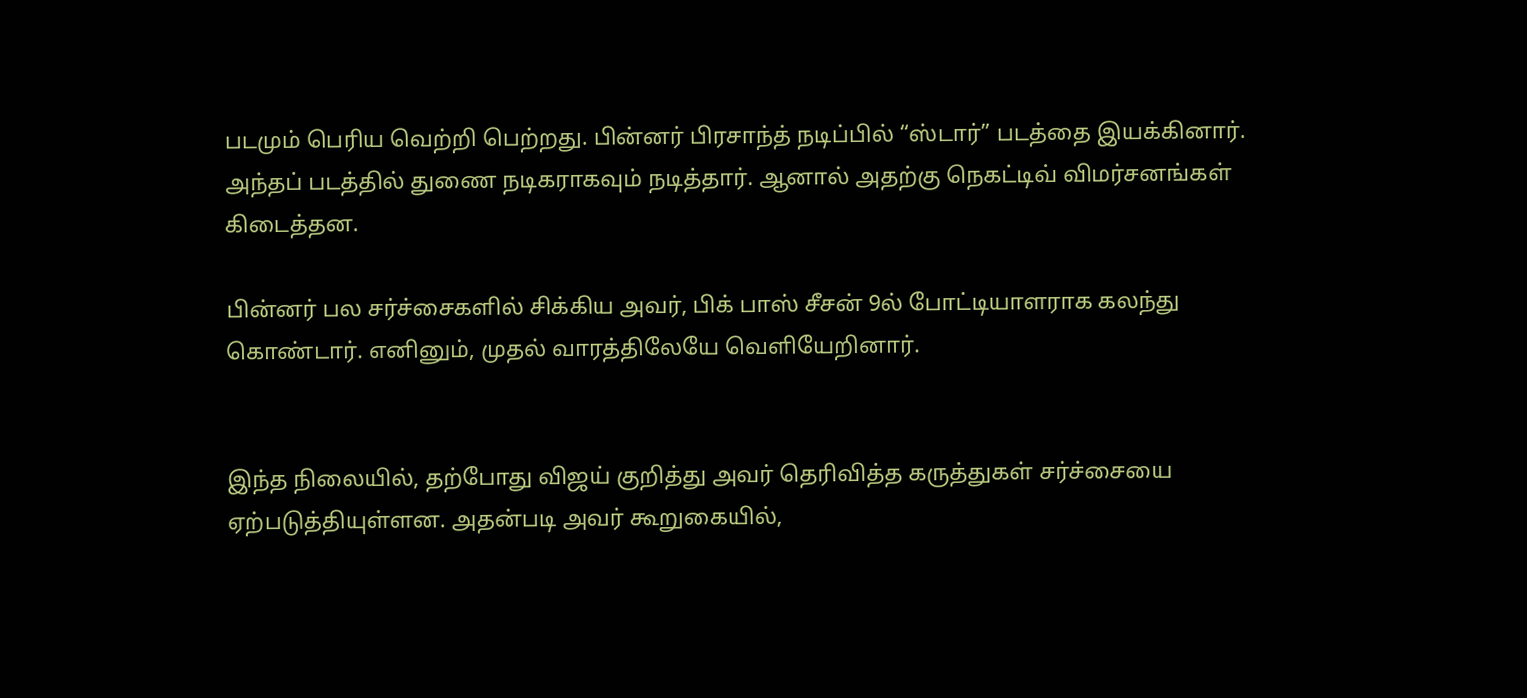படமும் பெரிய வெற்றி பெற்றது. பின்னர் பிரசாந்த் நடிப்பில் “ஸ்டார்” படத்தை இயக்கினார். அந்தப் படத்தில் துணை நடிகராகவும் நடித்தார். ஆனால் அதற்கு நெகட்டிவ் விமர்சனங்கள் கிடைத்தன.

பின்னர் பல சர்ச்சைகளில் சிக்கிய அவர், பிக் பாஸ் சீசன் 9ல் போட்டியாளராக கலந்து கொண்டார். எனினும், முதல் வாரத்திலேயே வெளியேறினார்.


இந்த நிலையில், தற்போது விஜய் குறித்து அவர் தெரிவித்த கருத்துகள் சர்ச்சையை ஏற்படுத்தியுள்ளன. அதன்படி அவர் கூறுகையில்,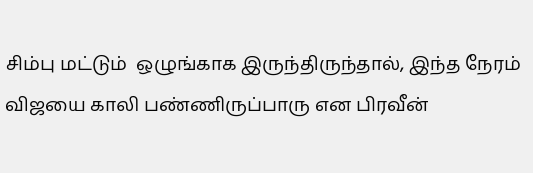சிம்பு மட்டும்  ஒழுங்காக இருந்திருந்தால், இந்த நேரம் விஜயை காலி பண்ணிருப்பாரு என பிரவீன்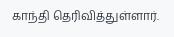காந்தி தெரிவித்துள்ளார்.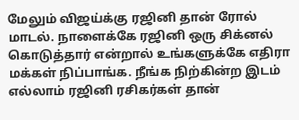மேலும் விஜய்க்கு ரஜினி தான் ரோல் மாடல். நாளைக்கே ரஜினி ஒரு சிக்னல் கொடுத்தார் என்றால் உங்களுக்கே எதிரா மக்கள் நிப்பாங்க. நீங்க நிற்கின்ற இடம் எல்லாம் ரஜினி ரசிகர்கள் தான்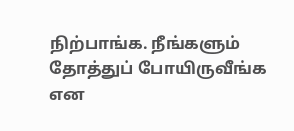நிற்பாங்க. நீங்களும் தோத்துப் போயிருவீங்க என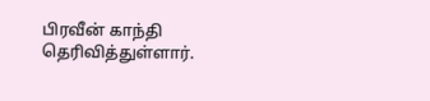பிரவீன் காந்தி தெரிவித்துள்ளார்.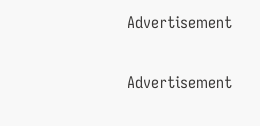Advertisement

Advertisement